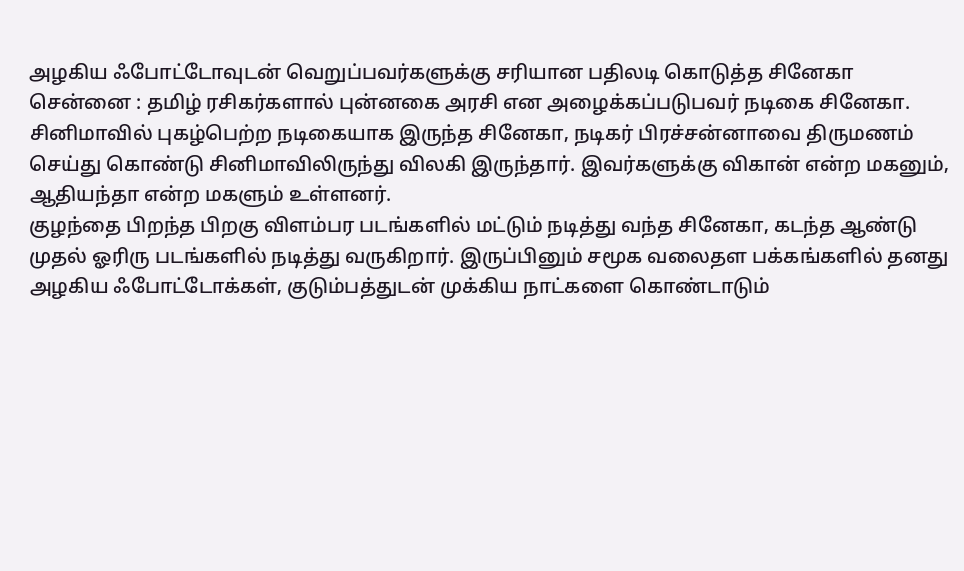அழகிய ஃபோட்டோவுடன் வெறுப்பவர்களுக்கு சரியான பதிலடி கொடுத்த சினேகா
சென்னை : தமிழ் ரசிகர்களால் புன்னகை அரசி என அழைக்கப்படுபவர் நடிகை சினேகா. சினிமாவில் புகழ்பெற்ற நடிகையாக இருந்த சினேகா, நடிகர் பிரச்சன்னாவை திருமணம் செய்து கொண்டு சினிமாவிலிருந்து விலகி இருந்தார். இவர்களுக்கு விகான் என்ற மகனும், ஆதியந்தா என்ற மகளும் உள்ளனர்.
குழந்தை பிறந்த பிறகு விளம்பர படங்களில் மட்டும் நடித்து வந்த சினேகா, கடந்த ஆண்டு முதல் ஓரிரு படங்களில் நடித்து வருகிறார். இருப்பினும் சமூக வலைதள பக்கங்களில் தனது அழகிய ஃபோட்டோக்கள், குடும்பத்துடன் முக்கிய நாட்களை கொண்டாடும்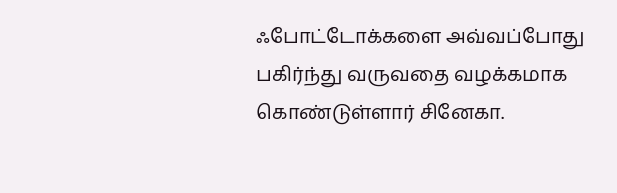ஃபோட்டோக்களை அவ்வப்போது பகிர்ந்து வருவதை வழக்கமாக கொண்டுள்ளார் சினேகா.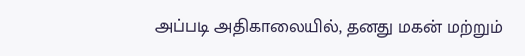அப்படி அதிகாலையில், தனது மகன் மற்றும்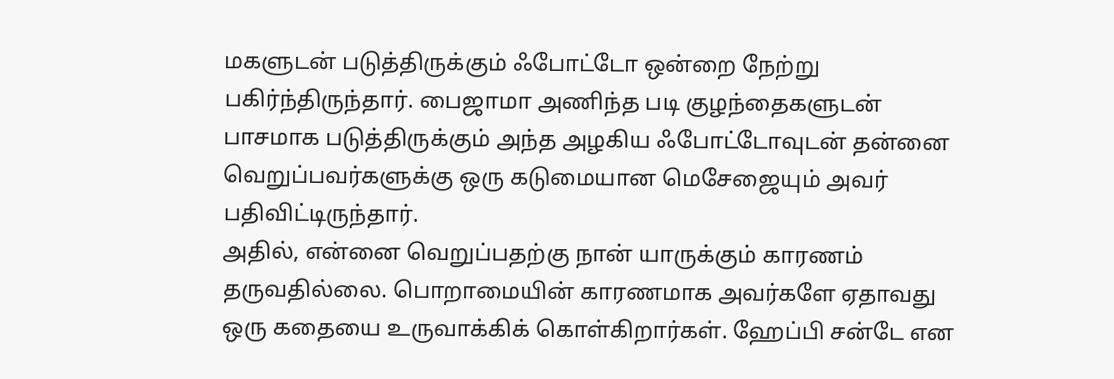மகளுடன் படுத்திருக்கும் ஃபோட்டோ ஒன்றை நேற்று பகிர்ந்திருந்தார். பைஜாமா அணிந்த படி குழந்தைகளுடன் பாசமாக படுத்திருக்கும் அந்த அழகிய ஃபோட்டோவுடன் தன்னை வெறுப்பவர்களுக்கு ஒரு கடுமையான மெசேஜையும் அவர் பதிவிட்டிருந்தார்.
அதில், என்னை வெறுப்பதற்கு நான் யாருக்கும் காரணம் தருவதில்லை. பொறாமையின் காரணமாக அவர்களே ஏதாவது ஒரு கதையை உருவாக்கிக் கொள்கிறார்கள். ஹேப்பி சன்டே என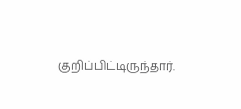குறிப்பிட்டிருந்தார்.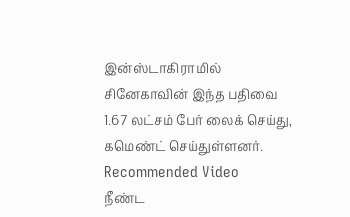இன்ஸ்டாகிராமில் சினேகாவின் இந்த பதிவை 1.67 லட்சம் பேர் லைக் செய்து, கமெண்ட் செய்துள்ளனர்.
Recommended Video
நீண்ட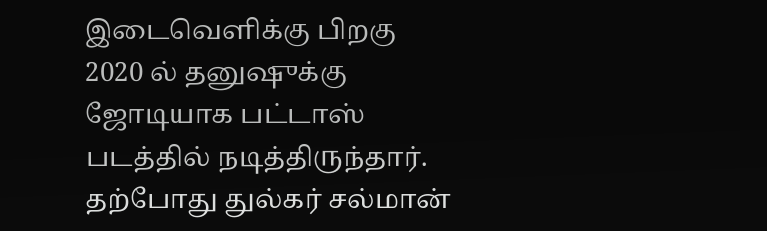இடைவெளிக்கு பிறகு 2020 ல் தனுஷுக்கு ஜோடியாக பட்டாஸ் படத்தில் நடித்திருந்தார். தற்போது துல்கர் சல்மான்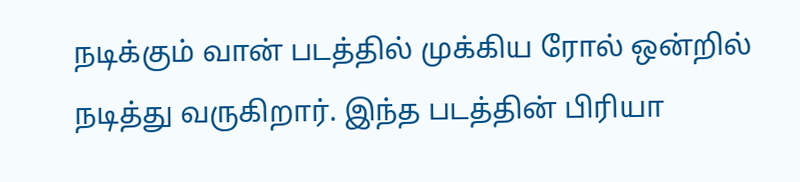நடிக்கும் வான் படத்தில் முக்கிய ரோல் ஒன்றில் நடித்து வருகிறார். இந்த படத்தின் பிரியா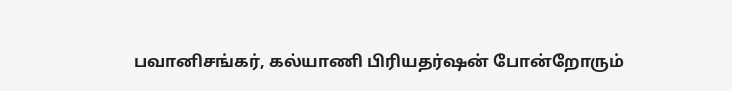பவானிசங்கர், கல்யாணி பிரியதர்ஷன் போன்றோரும்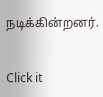நடிக்கின்றனர்.


Click it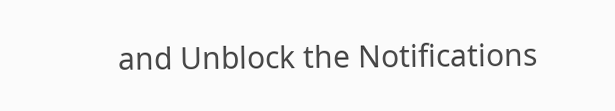and Unblock the Notifications